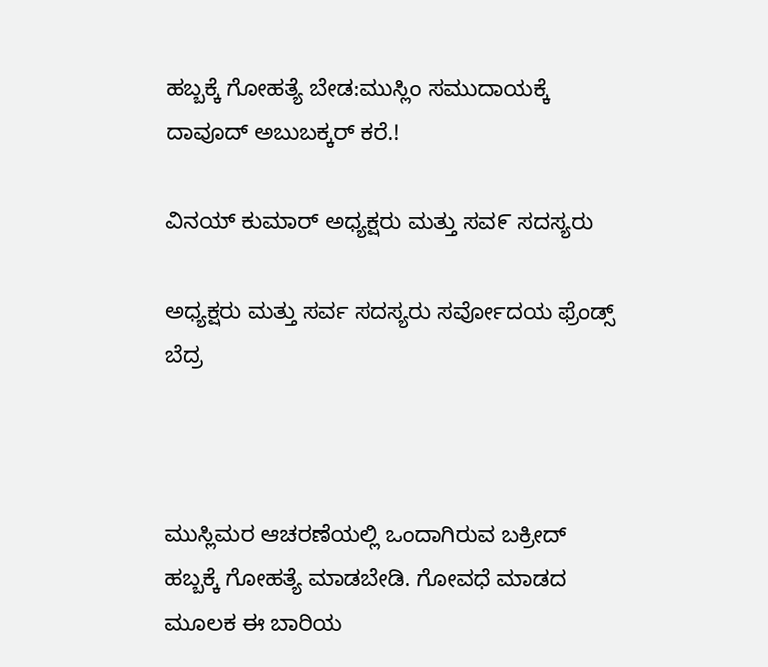ಹಬ್ಬಕ್ಕೆ ಗೋಹತ್ಯೆ ಬೇಡ:ಮುಸ್ಲಿಂ ಸಮುದಾಯಕ್ಕೆ ದಾವೂದ್ ಅಬುಬಕ್ಕರ್ ಕರೆ.!

ವಿನಯ್ ಕುಮಾರ್ ಅಧ್ಯಕ್ಷರು ಮತ್ತು ಸವ೯ ಸದಸ್ಯರು

ಅಧ್ಯಕ್ಷರು ಮತ್ತು ಸರ್ವ ಸದಸ್ಯರು ಸರ್ವೋದಯ ಫ್ರೆಂಡ್ಸ್ ಬೆದ್ರ



ಮುಸ್ಲಿಮರ ಆಚರಣೆಯಲ್ಲಿ ಒಂದಾಗಿರುವ ಬಕ್ರೀದ್ ಹಬ್ಬಕ್ಕೆ ಗೋಹತ್ಯೆ ಮಾಡಬೇಡಿ. ಗೋವಧೆ ಮಾಡದ ಮೂಲಕ ಈ ಬಾರಿಯ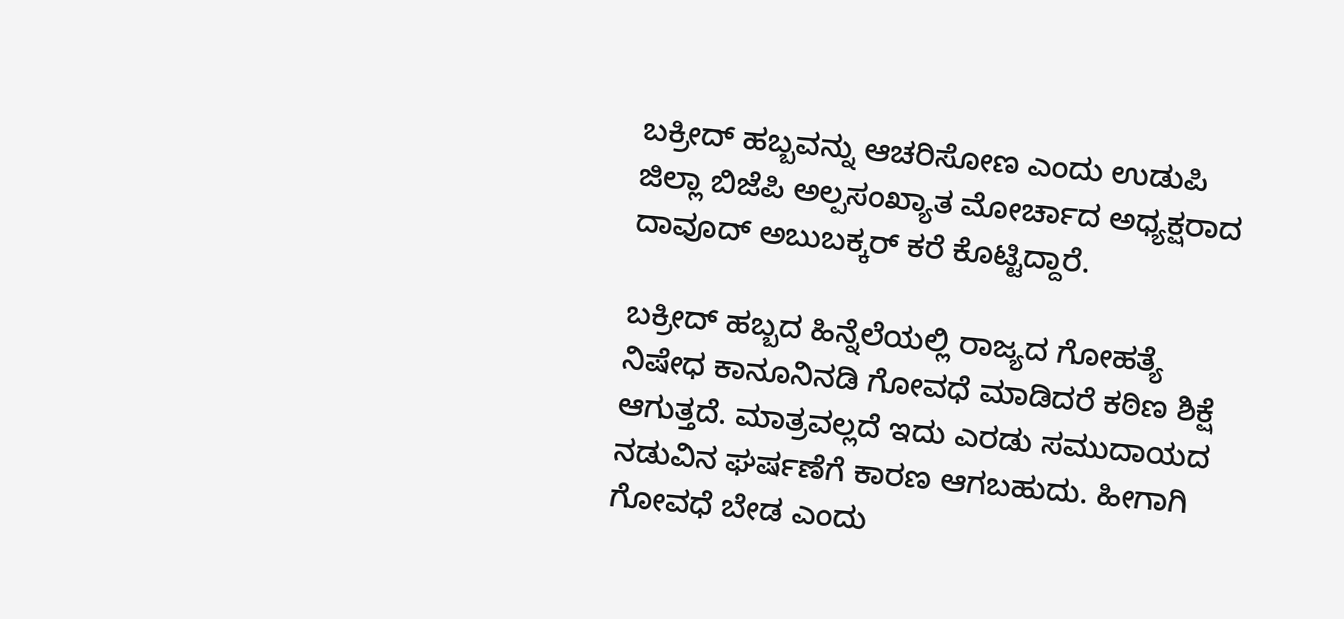ಬಕ್ರೀದ್ ಹಬ್ಬವನ್ನು ಆಚರಿಸೋಣ ಎಂದು ಉಡುಪಿ ಜಿಲ್ಲಾ ಬಿಜೆಪಿ ಅಲ್ಪಸಂಖ್ಯಾತ ಮೋರ್ಚಾದ ಅಧ್ಯಕ್ಷರಾದ ದಾವೂದ್ ಅಬುಬಕ್ಕರ್ ಕರೆ ಕೊಟ್ಟಿದ್ದಾರೆ.

ಬಕ್ರೀದ್ ಹಬ್ಬದ ಹಿನ್ನೆಲೆಯಲ್ಲಿ ರಾಜ್ಯದ ಗೋಹತ್ಯೆ ನಿಷೇಧ ಕಾನೂನಿನಡಿ ಗೋವಧೆ ಮಾಡಿದರೆ ಕಠಿಣ ಶಿಕ್ಷೆ ಆಗುತ್ತದೆ. ಮಾತ್ರವಲ್ಲದೆ ಇದು ಎರಡು ಸಮುದಾಯದ ನಡುವಿನ ಘರ್ಷಣೆಗೆ ಕಾರಣ ಆಗಬಹುದು. ಹೀಗಾಗಿ ಗೋವಧೆ ಬೇಡ ಎಂದು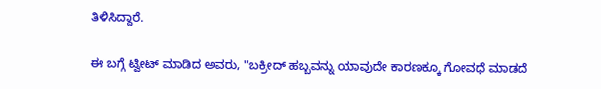ತಿಳಿಸಿದ್ದಾರೆ.

ಈ ಬಗ್ಗೆ ಟ್ವೀಟ್ ಮಾಡಿದ ಅವರು, "ಬಕ್ರೀದ್ ಹಬ್ಬವನ್ನು ಯಾವುದೇ ಕಾರಣಕ್ಕೂ ಗೋವಧೆ ಮಾಡದೆ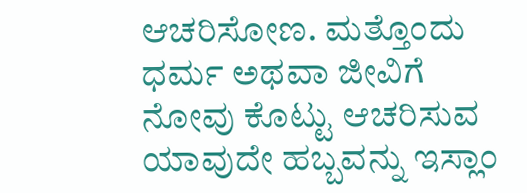ಆಚರಿಸೋಣ. ಮತ್ತೊಂದು ಧರ್ಮ ಅಥವಾ ಜೀವಿಗೆ ನೋವು ಕೊಟ್ಟು ಆಚರಿಸುವ ಯಾವುದೇ ಹಬ್ಬವನ್ನು ಇಸ್ಲಾಂ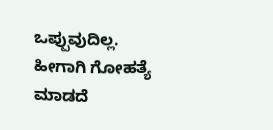ಒಪ್ಪುವುದಿಲ್ಲ. ಹೀಗಾಗಿ ಗೋಹತ್ಯೆ ಮಾಡದೆ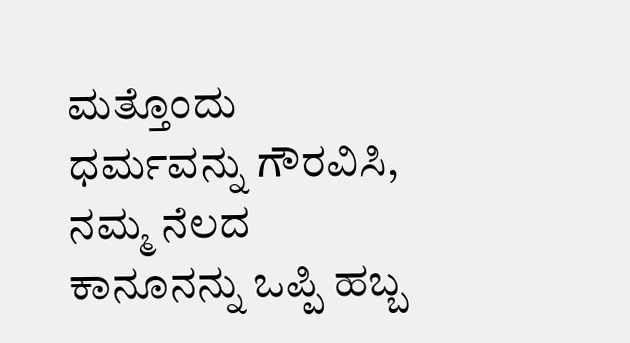ಮತ್ತೊಂದು ಧರ್ಮವನ್ನು ಗೌರವಿಸಿ, ನಮ್ಮ ನೆಲದ ಕಾನೂನನ್ನು ಒಪ್ಪಿ ಹಬ್ಬ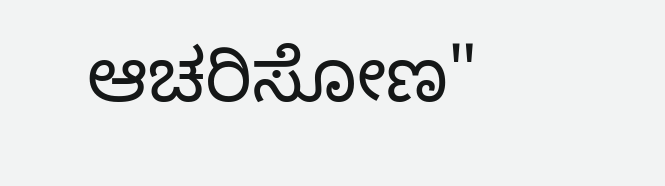ಆಚರಿಸೋಣ"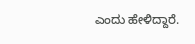ಎಂದು ಹೇಳಿದ್ದಾರೆ.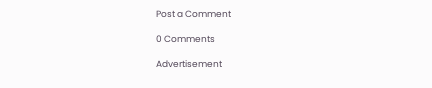Post a Comment

0 Comments

Advertisement